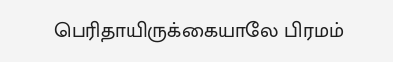பெரிதாயிருக்கையாலே பிரமம்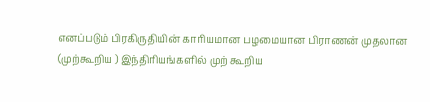எனப்படும் பிரகிருதியின் காரியமான பழமையான பிராணன் முதலான (முற்கூறிய ) இந்திரியங்களில் முற் கூறிய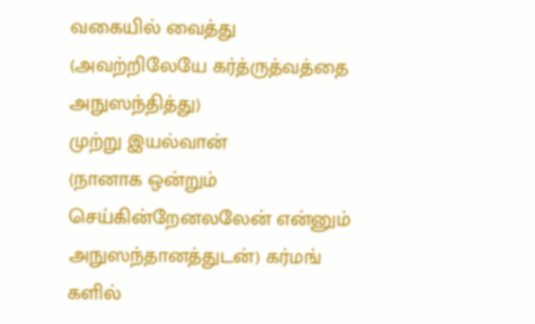வகையில் வைத்து (அவற்றிலேயே கர்த்ருத்வத்தை அநுஸந்தித்து)
முற்று இயல்வான்
(நானாக ஒன்றும் செய்கின்றேனலலேன் என்னும் அநுஸந்தானத்துடன்) கர்மங் களில்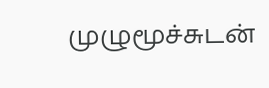முழுமூச்சுடன்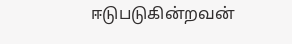ஈடுபடுகின்றவன்